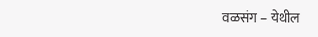वळसंग – येथील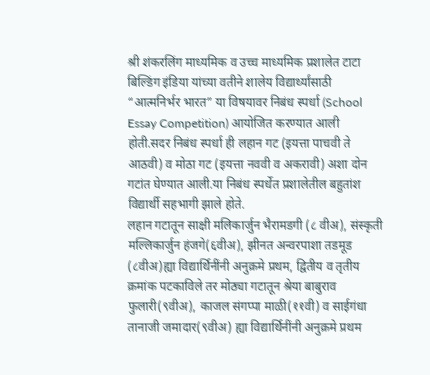श्री शंकरलिंग माध्यमिक व उच्च माध्यमिक प्रशालेत टाटा बिल्डिंग इंडिया यांच्या वतीने शालेय विद्यार्थ्यांसाठी “आत्मनिर्भर भारत” या विषयावर निबंध स्पर्धा (School Essay Competition) आयोजित करण्यात आली होती.सदर निबंध स्पर्धा ही लहान गट (इयत्ता पाचवी ते आठवी) व मोठा गट (इयत्ता नववी व अकरावी) अशा दोन गटांत घेण्यात आली.या निबंध स्पर्धेत प्रशालेतील बहुतांश विद्यार्थी सहभागी झाले होते.
लहान गटातून साक्षी मलिकार्जुन भैरामडगी (८ वीअ), संस्कृती मल्लिकार्जुन हंजगे(६वीअ), झीनत अन्वरपाशा तडमूड (८वीअ)ह्या विद्यार्थिनींनी अनुक्रमे प्रथम, द्वितीय व तृतीय क्रमांक पटकाविले तर मोठ्या गटातून श्रेया बाबुराव फुलारी(९वीअ), काजल संगप्पा माळी(११वी) व साईगंधा तानाजी जमादार(९वीअ) ह्या विद्यार्थिनींनी अनुक्रमे प्रथम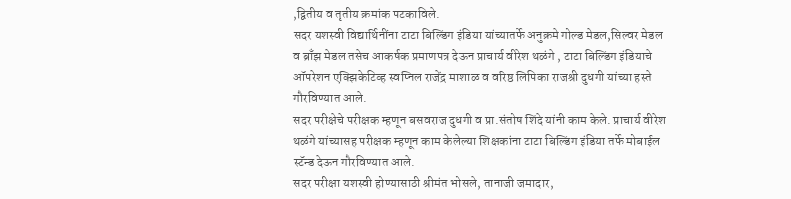,द्वितीय व तृतीय क्रमांक पटकाविले.
सदर यशस्वी विद्यार्थिनींना टाटा बिल्डिंग इंडिया यांच्यातर्फे अनुक्रमे गोल्ड मेडल,सिल्वर मेडल व ब्राँझ मेडल तसेच आकर्षक प्रमाणपत्र देऊन प्राचार्य वीरेश थळंगे , टाटा बिल्डिंग इंडियाचे ऑपरेशन एक्झिकेटिव्ह स्वप्निल राजेंद्र माशाळ व वरिष्ठ लिपिका राजश्री दुधगी यांच्या हस्ते गौरविण्यात आले.
सदर परीक्षेचे परीक्षक म्हणून बसवराज दुधगी व प्रा.संतोष शिंदे यांनी काम केले. प्राचार्य वीरेश थळंगे यांच्यासह परीक्षक म्हणून काम केलेल्या शिक्षकांना टाटा बिल्डिंग इंडिया तर्फे मोबाईल स्टॅन्ड देऊन गौरविण्यात आले.
सदर परीक्षा यशस्वी होण्यासाठी श्रीमंत भोसले, तानाजी जमादार,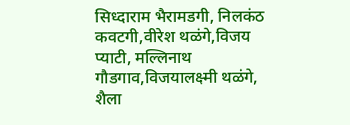सिध्दाराम भैरामडगी, निलकंठ कवटगी,वीरेश थळंगे,विजय प्याटी, मल्लिनाथ गौडगाव,विजयालक्ष्मी थळंगे, शैला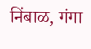निंबाळ, गंगा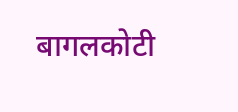बागलकोटी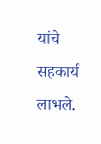यांचे सहकार्य लाभले.